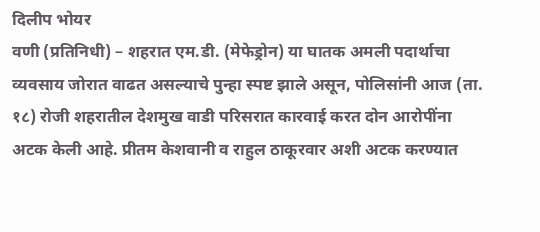दिलीप भोयर
वणी (प्रतिनिधी) – शहरात एम.डी. (मेफेड्रोन) या घातक अमली पदार्थाचा व्यवसाय जोरात वाढत असल्याचे पुन्हा स्पष्ट झाले असून, पोलिसांनी आज (ता. १८) रोजी शहरातील देशमुख वाडी परिसरात कारवाई करत दोन आरोपींना अटक केली आहे. प्रीतम केशवानी व राहुल ठाकूरवार अशी अटक करण्यात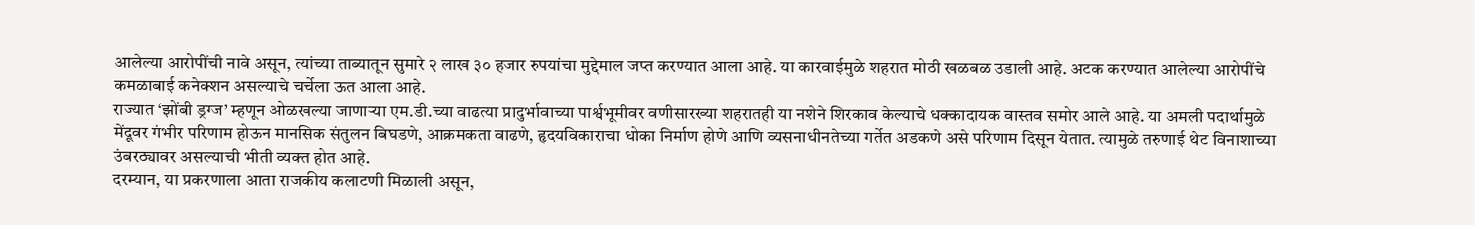आलेल्या आरोपींची नावे असून, त्यांच्या ताब्यातून सुमारे २ लाख ३० हजार रुपयांचा मुद्देमाल जप्त करण्यात आला आहे. या कारवाईमुळे शहरात मोठी खळबळ उडाली आहे. अटक करण्यात आलेल्या आरोपींचे कमळाबाई कनेक्शन असल्याचे चर्चेला ऊत आला आहे.
राज्यात ‘झोंबी ड्रग्ज’ म्हणून ओळखल्या जाणाऱ्या एम.डी.च्या वाढत्या प्रादुर्भावाच्या पार्श्वभूमीवर वणीसारख्या शहरातही या नशेने शिरकाव केल्याचे धक्कादायक वास्तव समोर आले आहे. या अमली पदार्थामुळे मेंदूवर गंभीर परिणाम होऊन मानसिक संतुलन बिघडणे, आक्रमकता वाढणे, हृदयविकाराचा धोका निर्माण होणे आणि व्यसनाधीनतेच्या गर्तेत अडकणे असे परिणाम दिसून येतात. त्यामुळे तरुणाई थेट विनाशाच्या उंबरठ्यावर असल्याची भीती व्यक्त होत आहे.
दरम्यान, या प्रकरणाला आता राजकीय कलाटणी मिळाली असून,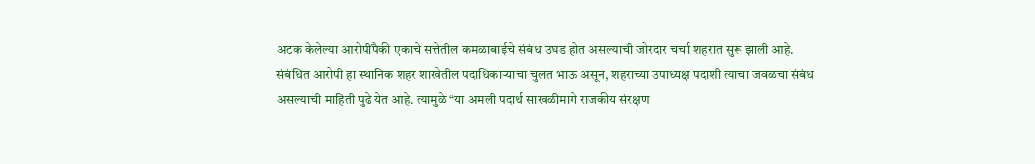अटक केलेल्या आरोपींपैकी एकाचे सत्तेतील कमळाबाईचे संबंध उघड होत असल्याची जोरदार चर्चा शहरात सुरू झाली आहे.
संबंधित आरोपी हा स्थानिक शहर शाखेतील पदाधिकाऱ्याचा चुलत भाऊ असून, शहराच्या उपाध्यक्ष पदाशी त्याचा जवळचा संबंध असल्याची माहिती पुढे येत आहे. त्यामुळे “या अमली पदार्थ साखळीमागे राजकीय संरक्षण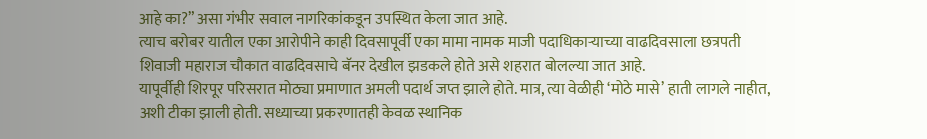आहे का?” असा गंभीर सवाल नागरिकांकडून उपस्थित केला जात आहे.
त्याच बरोबर यातील एका आरोपीने काही दिवसापूर्वी एका मामा नामक माजी पदाधिकाऱ्याच्या वाढदिवसाला छत्रपती शिवाजी महाराज चौकात वाढदिवसाचे बॅनर देखील झडकले होते असे शहरात बोलल्या जात आहे.
यापूर्वीही शिरपूर परिसरात मोठ्या प्रमाणात अमली पदार्थ जप्त झाले होते. मात्र, त्या वेळीही ‘मोठे मासे’ हाती लागले नाहीत, अशी टीका झाली होती. सध्याच्या प्रकरणातही केवळ स्थानिक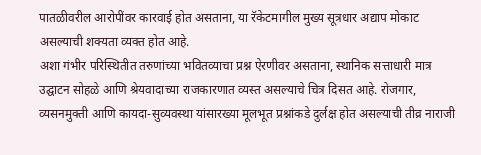पातळीवरील आरोपींवर कारवाई होत असताना, या रॅकेटमागील मुख्य सूत्रधार अद्याप मोकाट असल्याची शक्यता व्यक्त होत आहे.
अशा गंभीर परिस्थितीत तरुणांच्या भवितव्याचा प्रश्न ऐरणीवर असताना, स्थानिक सत्ताधारी मात्र उद्घाटन सोहळे आणि श्रेयवादाच्या राजकारणात व्यस्त असल्याचे चित्र दिसत आहे. रोजगार, व्यसनमुक्ती आणि कायदा-सुव्यवस्था यांसारख्या मूलभूत प्रश्नांकडे दुर्लक्ष होत असल्याची तीव्र नाराजी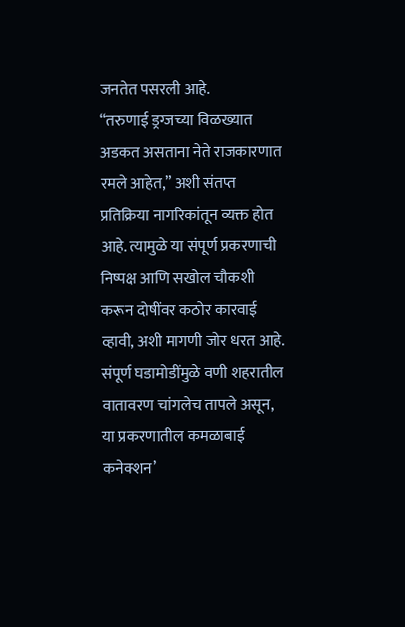जनतेत पसरली आहे.
“तरुणाई ड्रग्जच्या विळख्यात अडकत असताना नेते राजकारणात रमले आहेत,” अशी संतप्त प्रतिक्रिया नागरिकांतून व्यक्त होत आहे. त्यामुळे या संपूर्ण प्रकरणाची निष्पक्ष आणि सखोल चौकशी करून दोषींवर कठोर कारवाई व्हावी, अशी मागणी जोर धरत आहे.
संपूर्ण घडामोडींमुळे वणी शहरातील वातावरण चांगलेच तापले असून, या प्रकरणातील कमळाबाई कनेक्शन’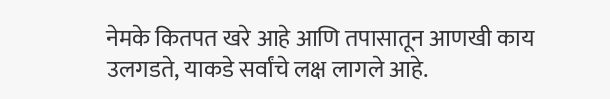नेमके कितपत खरे आहे आणि तपासातून आणखी काय उलगडते, याकडे सर्वांचे लक्ष लागले आहे.